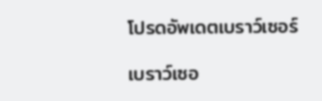โปรดอัพเดตเบราว์เซอร์

เบราว์เซอ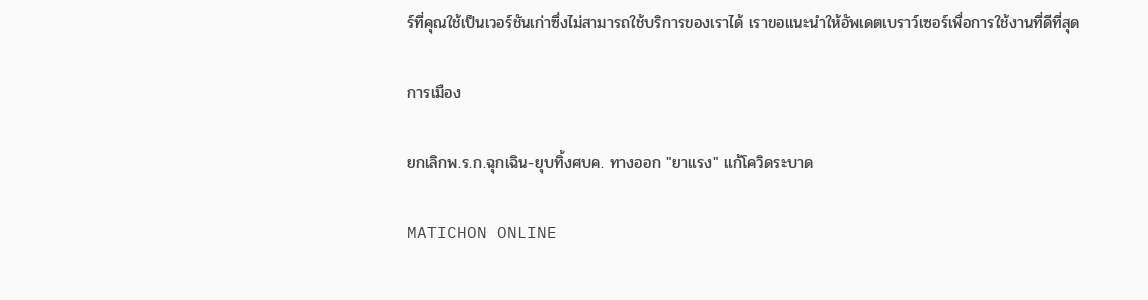ร์ที่คุณใช้เป็นเวอร์ชันเก่าซึ่งไม่สามารถใช้บริการของเราได้ เราขอแนะนำให้อัพเดตเบราว์เซอร์เพื่อการใช้งานที่ดีที่สุด

การเมือง

ยกเลิกพ.ร.ก.ฉุกเฉิน-ยุบทิ้งศบค. ทางออก "ยาแรง" แก้โควิดระบาด

MATICHON ONLINE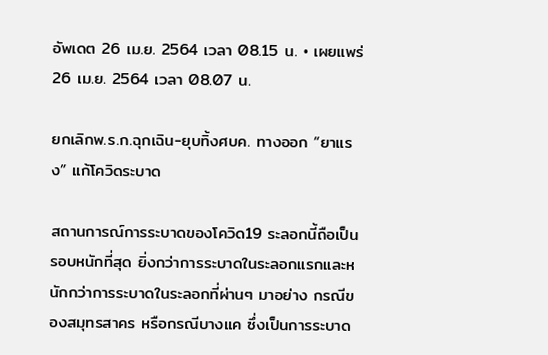อัพเดต 26 เม.ย. 2564 เวลา 08.15 น. • เผยแพร่ 26 เม.ย. 2564 เวลา 08.07 น.

ยกเลิกพ.ร.ก.ฉุกเฉิน-ยุบทิ้งศบค. ทางออก “ยาแรง” แก้โควิดระบาด

สถานการณ์การระบาดของโควิด19 ระลอกนี้ถือเป็นรอบหนักที่สุด ยิ่งกว่าการระบาดในระลอกแรกและหนักกว่าการระบาดในระลอกที่ผ่านๆ มาอย่าง กรณีของสมุทรสาคร หรือกรณีบางแค ซึ่งเป็นการระบาด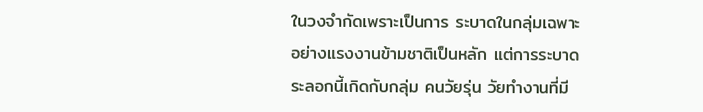ในวงจํากัดเพราะเป็นการ ระบาดในกลุ่มเฉพาะอย่างแรงงานข้ามชาติเป็นหลัก แต่การระบาดระลอกนี้เกิดกับกลุ่ม คนวัยรุ่น วัยทํางานที่มี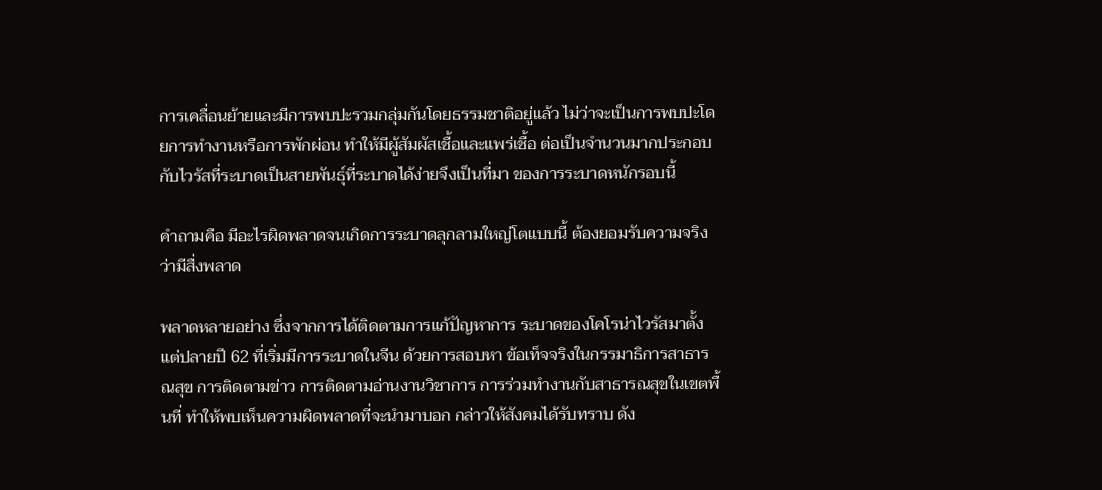การเคลื่อนย้ายและมีการพบปะรวมกลุ่มกันโดยธรรมชาติอยู่แล้ว ไม่ว่าจะเป็นการพบปะโดยการทํางานหรือการพักผ่อน ทําให้มีผู้สัมผัสเชื้อและแพร่เชื้อ ต่อเป็นจํานวนมากประกอบกับไวรัสที่ระบาดเป็นสายพันธุ์ที่ระบาดได้ง่ายจึงเป็นที่มา ของการระบาดหนักรอบนี้

คําถามคือ มีอะไรผิดพลาดจนเกิดการระบาดลุกลามใหญ่โตแบบนี้ ต้องยอมรับความจริงว่ามีสื่งพลาด

พลาดหลายอย่าง ซึ่งจากการได้ติดตามการแก้ปัญหาการ ระบาดของโคโรน่าไวรัสมาตั้งแต่ปลายปี 62 ที่เริ่มมีการระบาดในจีน ด้วยการสอบหา ข้อเท็จจริงในกรรมาธิการสาธารณสุข การติดตามข่าว การติดตามอ่านงานวิชาการ การร่วมทํางานกับสาธารณสุขในเขตพื้นที่ ทําให้พบเห็นความผิดพลาดที่จะนํามาบอก กล่าวให้สังคมได้รับทราบ ดัง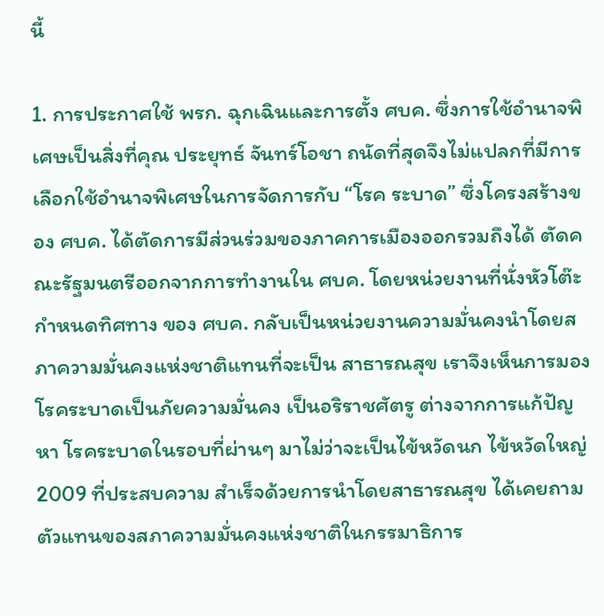นี้

1. การประกาศใช้ พรก. ฉุกเฉินและการตั้ง ศบค. ซึ่งการใช้อํานาจพิเศษเป็นสิ่งที่คุณ ประยุทธ์ จันทร์โอชา ถนัดที่สุดจึงไม่แปลกที่มีการเลือกใช้อํานาจพิเศษในการจัดการกับ “โรค ระบาด” ซึ่งโครงสร้างของ ศบค. ได้ตัดการมีส่วนร่วมของภาคการเมืองออกรวมถึงได้ ตัดคณะรัฐมนตรีออกจากการทํางานใน ศบค. โดยหน่วยงานที่นั่งหัวโต๊ะกําหนดทิศทาง ของ ศบค. กลับเป็นหน่วยงานความมั่นคงนําโดยสภาความมั่นคงแห่งชาติแทนที่จะเป็น สาธารณสุข เราจึงเห็นการมองโรคระบาดเป็นภัยความมั่นคง เป็นอริราชศัตรู ต่างจากการแก้ปัญหา โรคระบาดในรอบที่ผ่านๆ มาไม่ว่าจะเป็นไข้หวัดนก ไข้หวัดใหญ่ 2009 ที่ประสบความ สําเร็จด้วยการนําโดยสาธารณสุข ได้เคยถามตัวแทนของสภาความมั่นคงแห่งชาติในกรรมาธิการ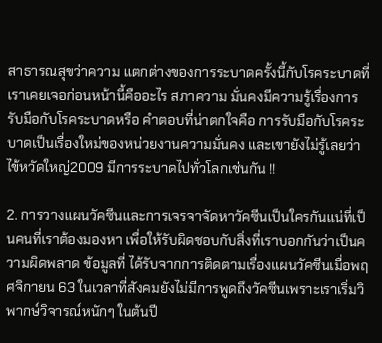สาธารณสุขว่าความ แตกต่างของการระบาดครั้งนี้กับโรคระบาดที่เราเคยเจอก่อนหน้านี้คืออะไร สภาความ มั่นคงมีความรู้เรื่องการรับมือกับโรคระบาดหรือ คําตอบที่น่าตกใจคือ การรับมือกับโรคระบาดเป็นเรื่องใหม่ของหน่วยงานความมั่นคง และเขายังไม่รู้เลยว่าไข้หวัดใหญ่2009 มีการระบาดไปทั่วโลกเช่นกัน !!

2. การวางแผนวัคซีนและการเจรจาจัดหาวัคซีนเป็นใครกันแน่ที่เป็นคนที่เราต้องมองหา เพื่อให้รับผิดชอบกับสิ่งที่เราบอกกันว่าเป็นความผิดพลาด ข้อมูลที่ ได้รับจากการติดตามเรื่องแผนวัคซีนเมื่อพฤศจิกายน 63 ในเวลาที่สังคมยังไม่มีการพูดถึงวัคซีนเพราะเราเริ่มวิพากษ์วิจารณ์หนักๆ ในต้นปี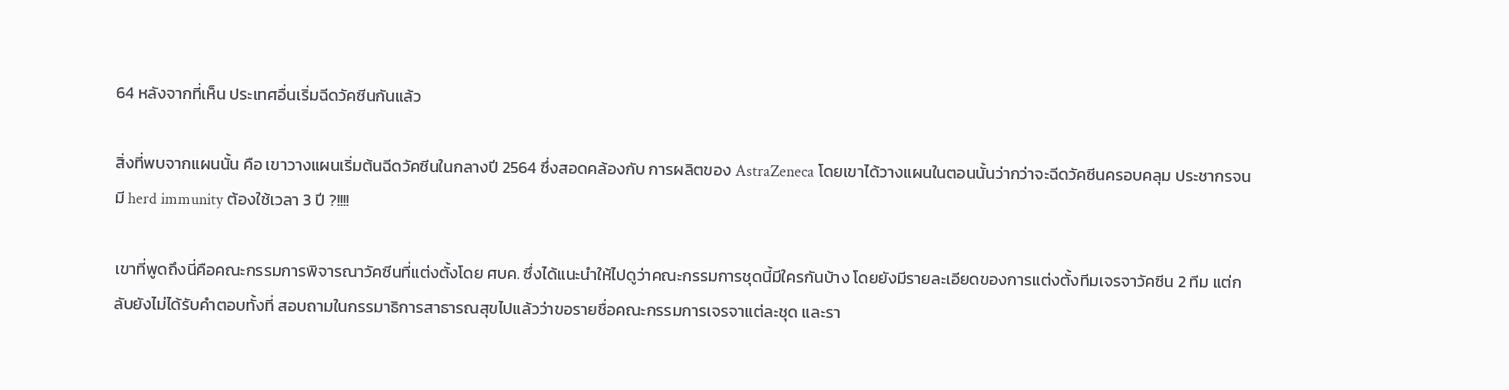64 หลังจากที่เห็น ประเทศอื่นเริ่มฉีดวัคซีนกันแล้ว

สิ่งที่พบจากแผนนั้น คือ เขาวางแผนเริ่มต้นฉีดวัคซีนในกลางปี 2564 ซึ่งสอดคล้องกับ การผลิตของ AstraZeneca โดยเขาได้วางแผนในตอนนั้นว่ากว่าจะฉีดวัคซีนครอบคลุม ประชากรจนมี herd immunity ต้องใช้เวลา 3 ปี ?!!!!

เขาที่พูดถึงนี่คือคณะกรรมการพิจารณาวัคซีนที่แต่งตั้งโดย ศบค. ซึ่งได้แนะนําให้ไปดูว่าคณะกรรมการชุดนี้มีใครกันบ้าง โดยยังมีรายละเอียดของการแต่งตั้งทีมเจรจาวัคซีน 2 ทีม แต่กลับยังไม่ได้รับคําตอบทั้งที่ สอบถามในกรรมาธิการสาธารณสุขไปแล้วว่าขอรายชื่อคณะกรรมการเจรจาแต่ละชุด และรา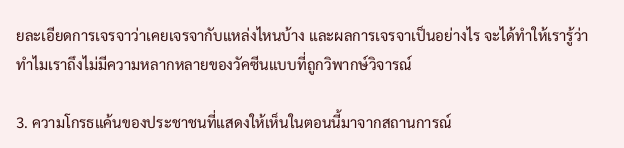ยละเอียดการเจรจาว่าเคยเจรจากับแหล่งไหนบ้าง และผลการเจรจาเป็นอย่างไร จะได้ทําให้เรารู้ว่าทําไมเราถึงไม่มีความหลากหลายของวัคซีนแบบที่ถูกวิพากษ์วิจารณ์

3. ความโกรธแค้นของประชาชนที่แสดงให้เห็นในตอนนี้มาจากสถานการณ์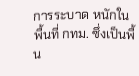การระบาด หนักในพื้นที่ กทม. ซึ่งเป็นพื้น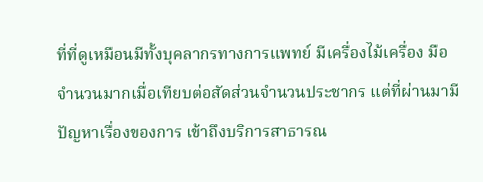ที่ที่ดูเหมือนมีทั้งบุคลากรทางการแพทย์ มีเครื่องไม้เครื่อง มือจํานวนมากเมื่อเทียบต่อสัดส่วนจํานวนประชากร แต่ที่ผ่านมามีปัญหาเรื่องของการ เข้าถึงบริการสาธารณ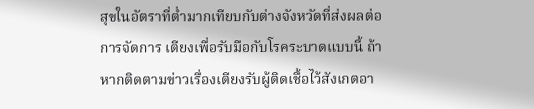สุขในอัตราที่ต่ำมากเทียบกับต่างจังหวัดที่ส่งผลต่อการจัดการ เตียงเพื่อรับมือกับโรคระบาดแบบนี้ ถ้าหากติดตามข่าวเรื่องเตียงรับผู้ติดเชื้อไว้สังเกตอา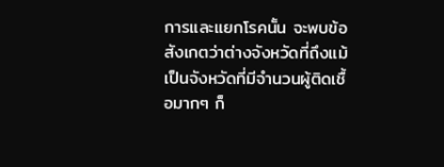การและแยกโรคนั้น จะพบข้อ สังเกตว่าต่างจังหวัดที่ถึงแม้เป็นจังหวัดที่มีจํานวนผู้ติดเชื้อมากๆ ก็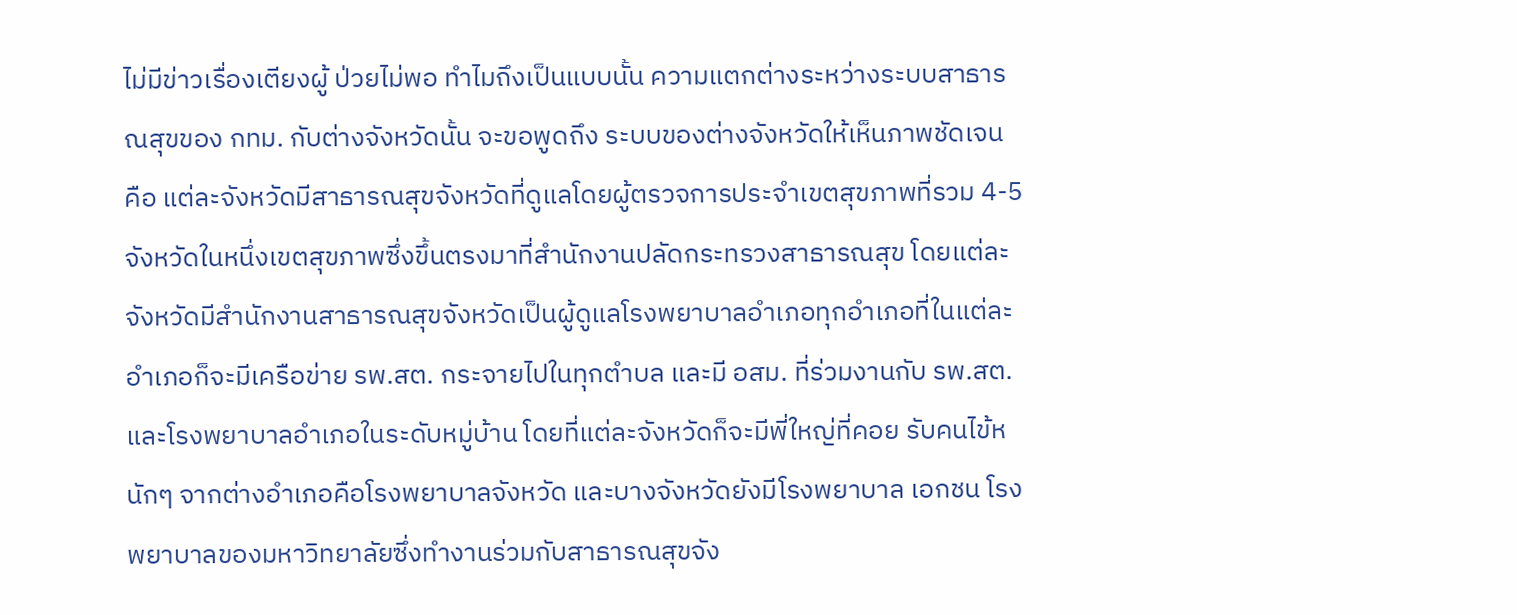ไม่มีข่าวเรื่องเตียงผู้ ป่วยไม่พอ ทําไมถึงเป็นแบบนั้น ความแตกต่างระหว่างระบบสาธารณสุขของ กทม. กับต่างจังหวัดนั้น จะขอพูดถึง ระบบของต่างจังหวัดให้เห็นภาพชัดเจน คือ แต่ละจังหวัดมีสาธารณสุขจังหวัดที่ดูแลโดยผู้ตรวจการประจําเขตสุขภาพที่รวม 4-5 จังหวัดในหนึ่งเขตสุขภาพซึ่งขึ้นตรงมาที่สํานักงานปลัดกระทรวงสาธารณสุข โดยแต่ละ จังหวัดมีสํานักงานสาธารณสุขจังหวัดเป็นผู้ดูแลโรงพยาบาลอําเภอทุกอําเภอที่ในแต่ละ อําเภอก็จะมีเครือข่าย รพ.สต. กระจายไปในทุกตําบล และมี อสม. ที่ร่วมงานกับ รพ.สต. และโรงพยาบาลอําเภอในระดับหมู่บ้าน โดยที่แต่ละจังหวัดก็จะมีพี่ใหญ่ที่คอย รับคนไข้หนักๆ จากต่างอําเภอคือโรงพยาบาลจังหวัด และบางจังหวัดยังมีโรงพยาบาล เอกชน โรงพยาบาลของมหาวิทยาลัยซึ่งทํางานร่วมกับสาธารณสุขจัง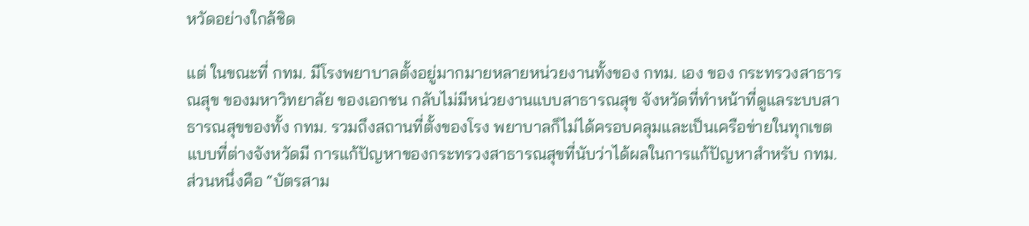หวัดอย่างใกล้ชิด

แต่ ในขณะที่ กทม. มีโรงพยาบาลตั้งอยู่มากมายหลายหน่วยงานทั้งของ กทม. เอง ของ กระทรวงสาธารณสุข ของมหาวิทยาลัย ของเอกชน กลับไม่มีหน่วยงานแบบสาธารณสุข จังหวัดที่ทําหน้าที่ดูแลระบบสาธารณสุขของทั้ง กทม. รวมถึงสถานที่ตั้งของโรง พยาบาลก็ไม่ได้ครอบคลุมและเป็นเครือข่ายในทุกเขตแบบที่ต่างจังหวัดมี การแก้ปัญหาของกระทรวงสาธารณสุขที่นับว่าได้ผลในการแก้ปัญหาสําหรับ กทม. ส่วนหนึ่งคือ “บัตรสาม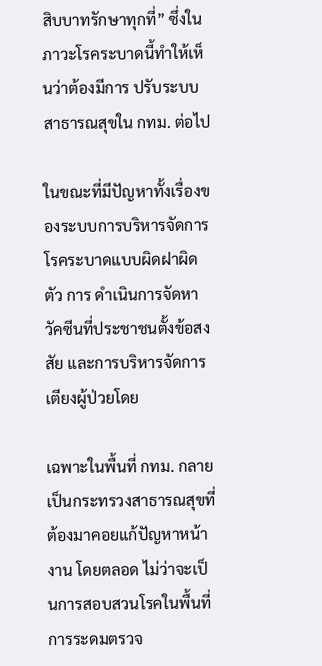สิบบาทรักษาทุกที่” ซึ่งในภาวะโรคระบาดนี้ทําให้เห็นว่าต้องมีการ ปรับระบบสาธารณสุขใน กทม. ต่อไป

ในขณะที่มีปัญหาทั้งเรื่องของระบบการบริหารจัดการโรคระบาดแบบผิดฝาผิดตัว การ ดําเนินการจัดหาวัคซีนที่ประชาชนตั้งข้อสงสัย และการบริหารจัดการเตียงผู้ป่วยโดย

เฉพาะในพื้นที่ กทม. กลายเป็นกระทรวงสาธารณสุขที่ต้องมาคอยแก้ปัญหาหน้างาน โดยตลอด ไม่ว่าจะเป็นการสอบสวนโรคในพื้นที่ การระดมตรวจ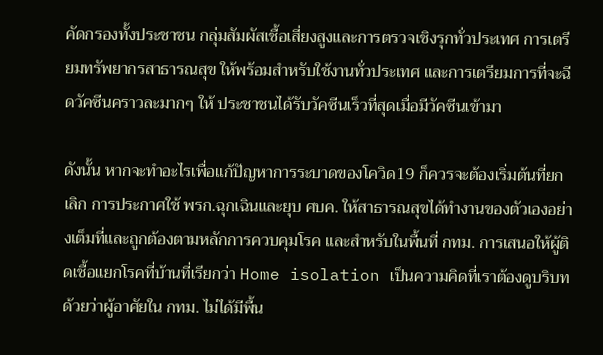คัดกรองทั้งประชาชน กลุ่มสัมผัสเชื้อเสี่ยงสูงและการตรวจเชิงรุกทั่วประเทศ การเตรียมทรัพยากรสาธารณสุข ให้พร้อมสําหรับใช้งานทั่วประเทศ และการเตรียมการที่จะฉีดวัคซีนคราวละมากๆ ให้ ประชาชนได้รับวัคซีนเร็วที่สุดเมื่อมีวัคซีนเข้ามา

ดังนั้น หากจะทําอะไรเพื่อแก้ปัญหาการระบาดของโควิด19 ก็ควรจะต้องเริ่มต้นที่ยกเลิก การประกาศใช้ พรก.ฉุกเฉินและยุบ ศบค. ให้สาธารณสุขได้ทํางานของตัวเองอย่างเต็มที่และถูกต้องตามหลักการควบคุมโรค และสําหรับในพื้นที่ กทม. การเสนอให้ผู้ติดเชื้อแยกโรคที่บ้านที่เรียกว่า Home isolation เป็นความคิดที่เราต้องดูบริบทด้วยว่าผู้อาศัยใน กทม. ไม่ได้มีพื้น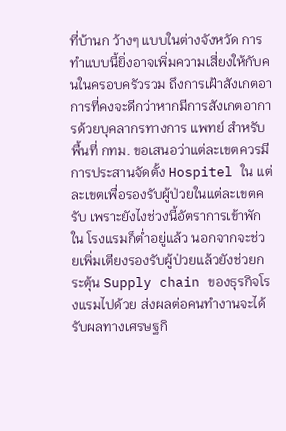ที่บ้านก ว้างๆ แบบในต่างจังหวัด การทําแบบนี้ยิ่งอาจเพิ่มความเสี่ยงให้กับคนในครอบครัวรวม ถึงการเฝ้าสังเกตอาการที่คงจะดีกว่าหากมีการสังเกตอาการด้วยบุคลากรทางการ แพทย์ สําหรับพื้นที่ กทม. ขอเสนอว่าแต่ละเขตควรมีการประสานจัดตั้ง Hospitel ใน แต่ละเขตเพื่อรองรับผู้ป่วยในแต่ละเขตครับ เพราะยังไงช่วงนี้อัตราการเข้าพักใน โรงแรมก็ต่ำอยู่แล้ว นอกจากจะช่วยเพิ่มเตียงรองรับผู้ป่วยแล้วยังช่วยกระตุ้น Supply chain ของธุรกิจโรงแรมไปด้วย ส่งผลต่อคนทํางานจะได้รับผลทางเศรษฐกิ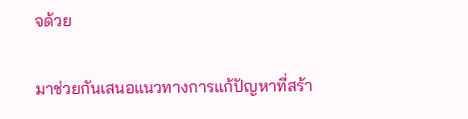จด้วย

มาช่วยกันเสนอแนวทางการแก้ปัญหาที่สร้า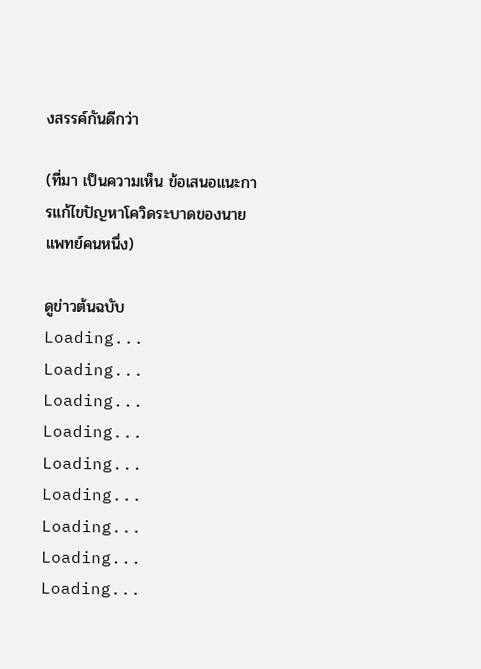งสรรค์กันดีกว่า

(ที่มา เป็นความเห็น ข้อเสนอแนะการแก้ไขปัญหาโควิดระบาดของนายแพทย์คนหนึ่ง)

ดูข่าวต้นฉบับ
Loading...
Loading...
Loading...
Loading...
Loading...
Loading...
Loading...
Loading...
Loading...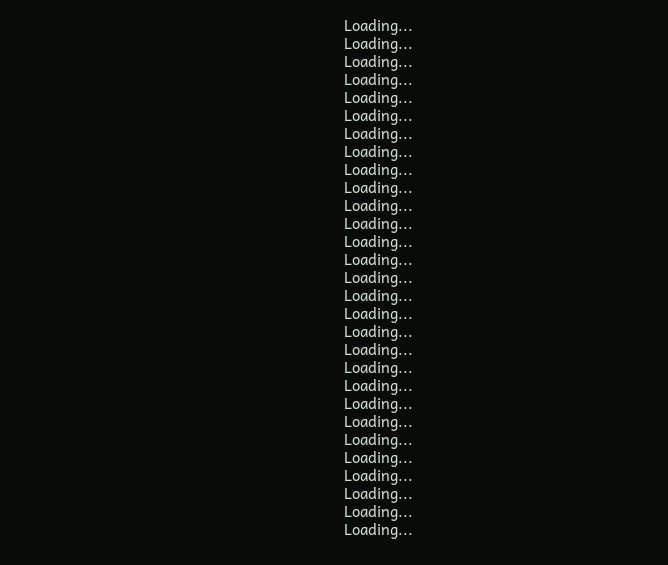Loading...
Loading...
Loading...
Loading...
Loading...
Loading...
Loading...
Loading...
Loading...
Loading...
Loading...
Loading...
Loading...
Loading...
Loading...
Loading...
Loading...
Loading...
Loading...
Loading...
Loading...
Loading...
Loading...
Loading...
Loading...
Loading...
Loading...
Loading...
Loading...